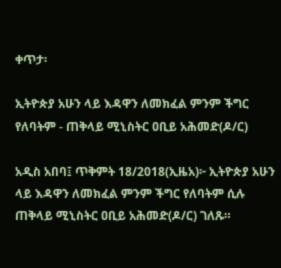ቀጥታ፡

ኢትዮጵያ አሁን ላይ እዳዋን ለመክፈል ምንም ችግር የለባትም - ጠቅላይ ሚኒስትር ዐቢይ አሕመድ(ዶ/ር)

አዲስ አበባ፤ ጥቅምት 18/2018(ኢዜአ)፦ ኢትዮጵያ አሁን ላይ እዳዋን ለመክፈል ምንም ችግር የለባትም ሲሉ ጠቅላይ ሚኒስትር ዐቢይ አሕመድ(ዶ/ር) ገለጹ።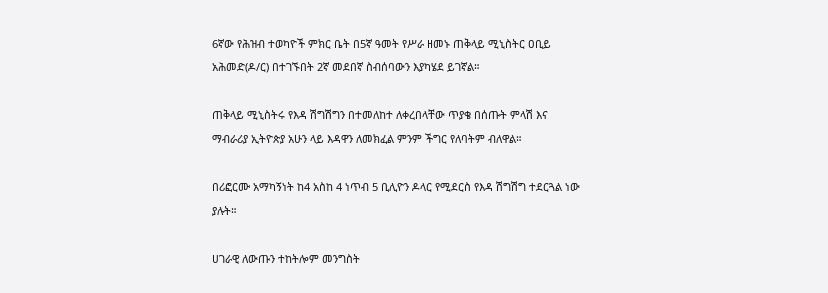6ኛው የሕዝብ ተወካዮች ምክር ቤት በ5ኛ ዓመት የሥራ ዘመኑ ጠቅላይ ሚኒስትር ዐቢይ አሕመድ(ዶ/ር) በተገኙበት 2ኛ መደበኛ ስብሰባውን እያካሄደ ይገኛል።

ጠቅላይ ሚኒስትሩ የእዳ ሽግሽግን በተመለከተ ለቀረበላቸው ጥያቄ በሰጡት ምላሽ እና ማብራሪያ ኢትዮጵያ አሁን ላይ እዳዋን ለመክፈል ምንም ችግር የለባትም ብለዋል።

በሪፎርሙ አማካኝነት ከ4 አስከ 4 ነጥብ 5 ቢሊዮን ዶላር የሚደርስ የእዳ ሽግሽግ ተደርጓል ነው ያሉት።

ሀገራዊ ለውጡን ተከትሎም መንግስት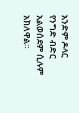አንድም ዶላር የንግድ ብድር አልወሰደም ሲሉም አክለዋል።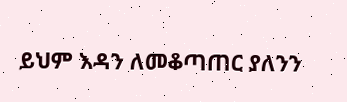ይህም እዳን ለመቆጣጠር ያለንን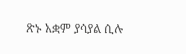ጽኑ አቋም ያሳያል ሲሉ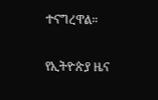ተናግረዋል።

የኢትዮጵያ ዜና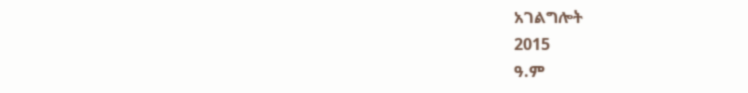አገልግሎት
2015
ዓ.ም